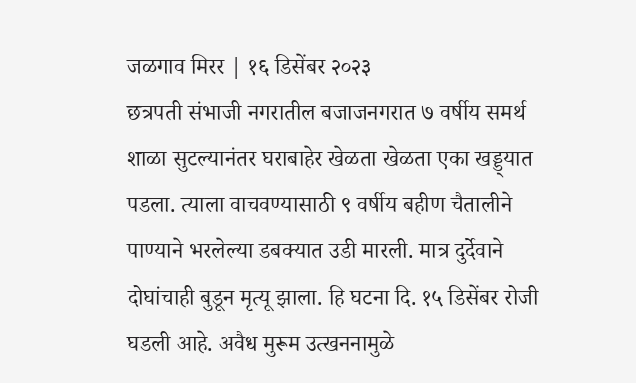जळगाव मिरर | १६ डिसेंबर २०२३
छत्रपती संभाजी नगरातील बजाजनगरात ७ वर्षीय समर्थ शाळा सुटल्यानंतर घराबाहेर खेळता खेळता एका खड्ड्यात पडला. त्याला वाचवण्यासाठी ९ वर्षीय बहीण चैतालीने पाण्याने भरलेल्या डबक्यात उडी मारली. मात्र दुर्देवाने दोघांचाही बुडून मृत्यू झाला. हि घटना दि. १५ डिसेंबर रोजी घडली आहे. अवैध मुरूम उत्खननामुळे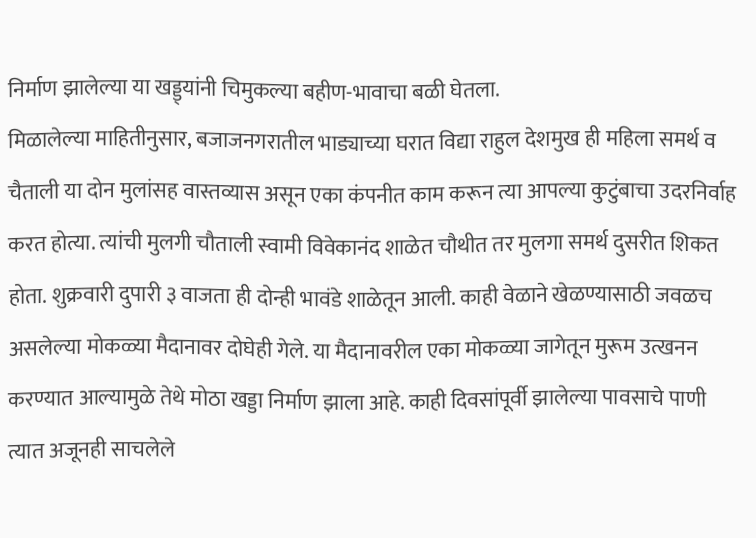निर्माण झालेल्या या खड्ड्यांनी चिमुकल्या बहीण-भावाचा बळी घेतला.
मिळालेल्या माहितीनुसार, बजाजनगरातील भाड्याच्या घरात विद्या राहुल देशमुख ही महिला समर्थ व चैताली या दोन मुलांसह वास्तव्यास असून एका कंपनीत काम करून त्या आपल्या कुटुंबाचा उदरनिर्वाह करत होत्या. त्यांची मुलगी चौताली स्वामी विवेकानंद शाळेत चौथीत तर मुलगा समर्थ दुसरीत शिकत होता. शुक्रवारी दुपारी ३ वाजता ही दोन्ही भावंडे शाळेतून आली. काही वेळाने खेळण्यासाठी जवळच असलेल्या मोकळ्या मैदानावर दोघेही गेले. या मैदानावरील एका मोकळ्या जागेतून मुरूम उत्खनन करण्यात आल्यामुळे तेथे मोठा खड्डा निर्माण झाला आहे. काही दिवसांपूर्वी झालेल्या पावसाचे पाणी त्यात अजूनही साचलेले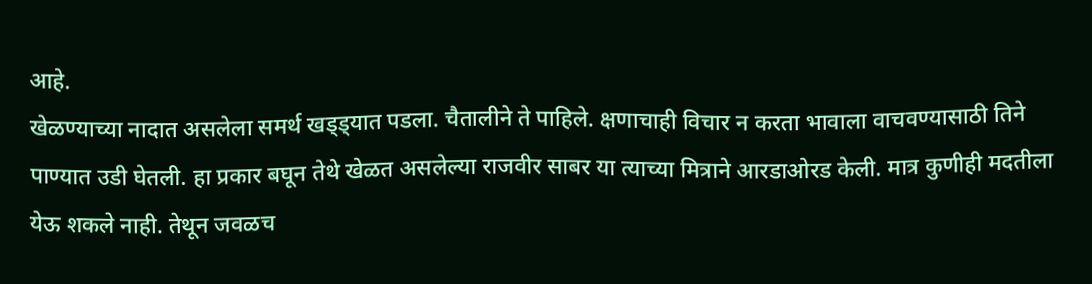आहे.
खेळण्याच्या नादात असलेला समर्थ खड्ड्यात पडला. चैतालीने ते पाहिले. क्षणाचाही विचार न करता भावाला वाचवण्यासाठी तिने पाण्यात उडी घेतली. हा प्रकार बघून तेथे खेळत असलेल्या राजवीर साबर या त्याच्या मित्राने आरडाओरड केली. मात्र कुणीही मदतीला येऊ शकले नाही. तेथून जवळच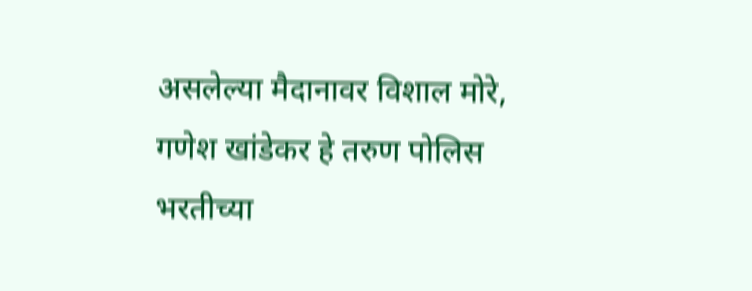असलेल्या मैदानावर विशाल मोरे, गणेश खांडेकर हे तरुण पोलिस भरतीच्या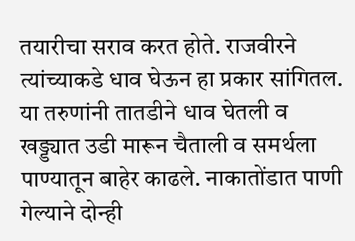तयारीचा सराव करत होते. राजवीरने त्यांच्याकडे धाव घेऊन हा प्रकार सांगितल. या तरुणांनी तातडीने धाव घेतली व खड्ड्यात उडी मारून चैताली व समर्थला पाण्यातून बाहेर काढले. नाकातोंडात पाणी गेल्याने दोन्ही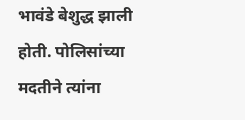भावंडे बेशुद्ध झाली होती. पोलिसांच्या मदतीने त्यांना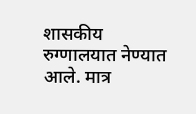शासकीय रुग्णालयात नेण्यात आले. मात्र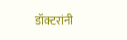डॉक्टरांनी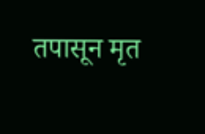तपासून मृत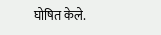घोषित केले.